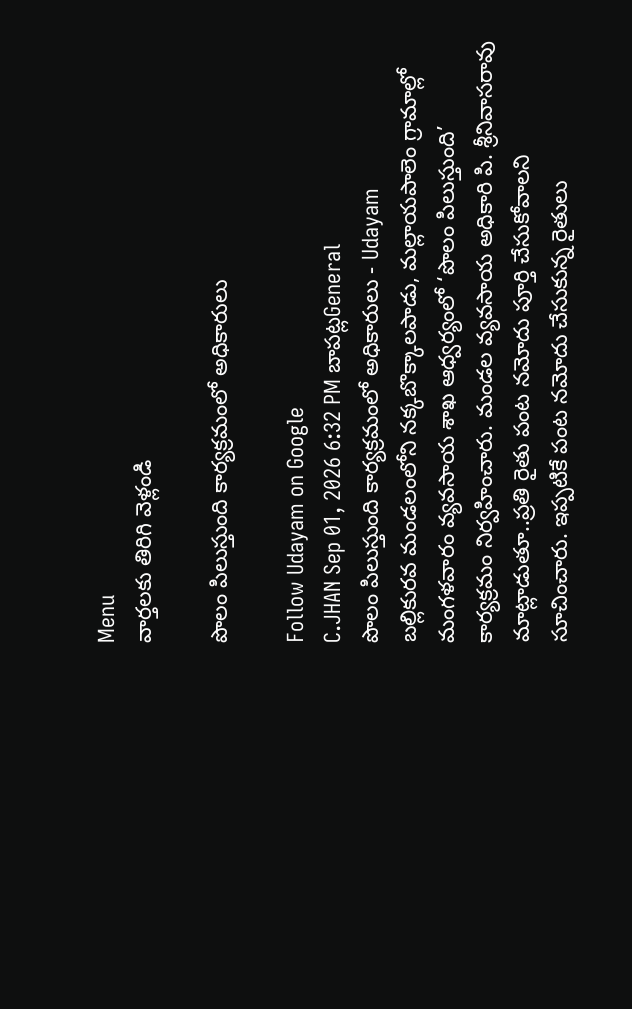Menu
వార్తలకు తిరిగి వెళ్లండి

పొలం పిలుస్తుంది కార్యక్రమంలో అధికారులు

Follow Udayam on Google
C.JHAN Sep 01, 2026 6:32 PM బాపట్లGeneral
పొలం పిలుస్తుంది కార్యక్రమంలో అధికారులు - Udayam
బల్లికురవ మండలంలోని నక్కబొక్కాలపాడు, మల్లాయపాలెం గ్రామాల్లో మంగళవారం వ్యవసాయ శాఖ ఆధ్వర్యంలో ‘పొలం పిలుస్తుంది’ కార్యక్రమం నిర్వహించారు. మండల వ్యవసాయ అధికారి పి. శ్రీనివాసరావు మాట్లాడుతూ..ప్రతి రైతు పంట నమోదు పూర్తి చేసుకోవాలని సూచించారు. ఇప్పటికే పంట నమోదు చేసుకున్న రైతులు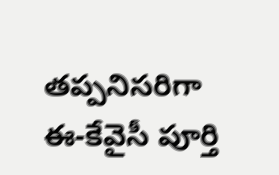తప్పనిసరిగా ఈ-కేవైసీ పూర్తి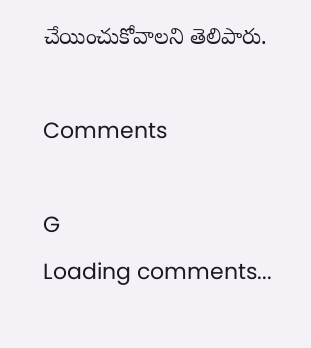చేయించుకోవాలని తెలిపారు.

Comments

G
Loading comments...